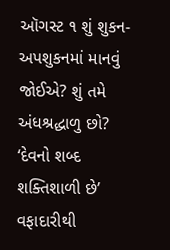ઑગસ્ટ ૧ શું શુકન-અપશુકનમાં માનવું જોઈએ? શું તમે અંધશ્રદ્ધાળુ છો? ‘દેવનો શબ્દ શક્તિશાળી છે’ વફાદારીથી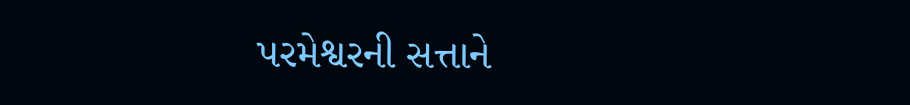પરમેશ્વરની સત્તાને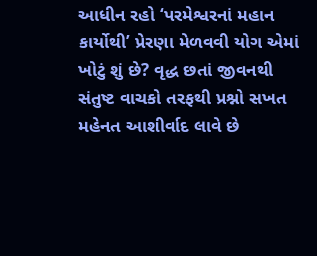આધીન રહો ‘પરમેશ્વરનાં મહાન કાર્યોથી’ પ્રેરણા મેળવવી યોગ એમાં ખોટું શું છે? વૃદ્ધ છતાં જીવનથી સંતુષ્ટ વાચકો તરફથી પ્રશ્નો સખત મહેનત આશીર્વાદ લાવે છે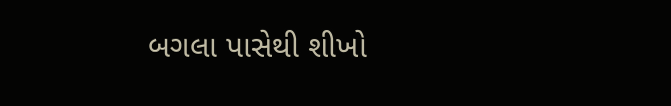બગલા પાસેથી શીખો